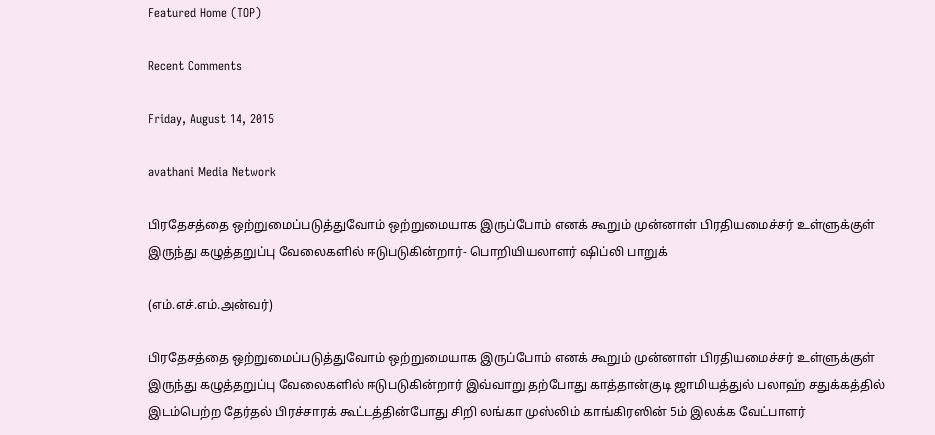Featured Home (TOP)

Recent Comments

Friday, August 14, 2015

avathani Media Network

பிரதேசத்தை ஒற்றுமைப்படுத்துவோம் ஒற்றுமையாக இருப்போம் எனக் கூறும் முன்னாள் பிரதியமைச்சர் உள்ளுக்குள் இருந்து கழுத்தறுப்பு வேலைகளில் ஈடுபடுகின்றார்- பொறியியலாளர் ஷிப்லி பாறுக்

(எம்.எச்.எம்.அன்வர்)

பிரதேசத்தை ஒற்றுமைப்படுத்துவோம் ஒற்றுமையாக இருப்போம் எனக் கூறும் முன்னாள் பிரதியமைச்சர் உள்ளுக்குள் இருந்து கழுத்தறுப்பு வேலைகளில் ஈடுபடுகின்றார் இவ்வாறு தற்போது காத்தான்குடி ஜாமியத்துல் பலாஹ் சதுக்கத்தில் இடம்பெற்ற தேர்தல் பிரச்சாரக் கூட்டத்தின்போது சிறி லங்கா முஸ்லிம் காங்கிரஸின் 5ம் இலக்க வேட்பாளர்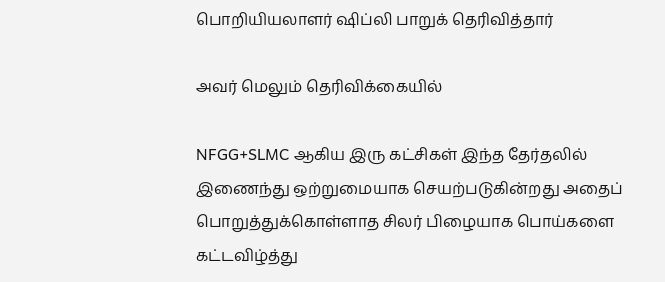பொறியியலாளர் ஷிப்லி பாறுக் தெரிவித்தார்

அவர் மெலும் தெரிவிக்கையில்

NFGG+SLMC ஆகிய இரு கட்சிகள் இந்த தேர்தலில் இணைந்து ஒற்றுமையாக செயற்படுகின்றது அதைப் பொறுத்துக்கொள்ளாத சிலர் பிழையாக பொய்களை கட்டவிழ்த்து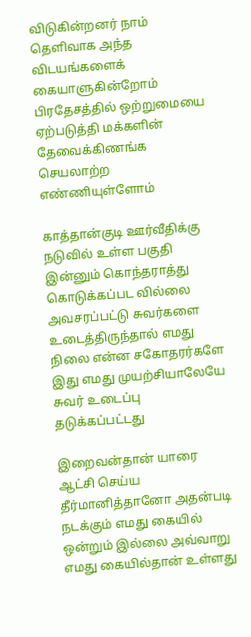விடுகின்றனர் நாம் தெளிவாக அந்த விடயங்களைக் கையாளுகின்றோம் பிரதேசத்தில் ஒற்றுமையை ஏற்படுத்தி மக்களின் தேவைக்கிணங்க செயலாற்ற எண்ணியுள்ளோம்

காத்தான்குடி ஊர்வீதிக்கு நடுவில் உள்ள பகுதி இன்னும் கொந்தராத்து கொடுக்கப்பட வில்லை அவசரப்பட்டு சுவர்களை உடைத்திருந்தால் எமது நிலை என்ன சகோதரர்களே இது எமது முயற்சியாலேயே சுவர் உடைப்பு தடுக்கப்பட்டது

இறைவன்தான் யாரை ஆட்சி செய்ய தீர்மானித்தானோ அதன்படி நடக்கும் எமது கையில் ஒன்றும் இல்லை அவ்வாறு எமது கையில்தான் உள்ளது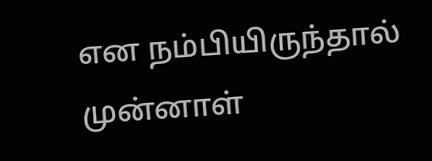என நம்பியிருந்தால் முன்னாள்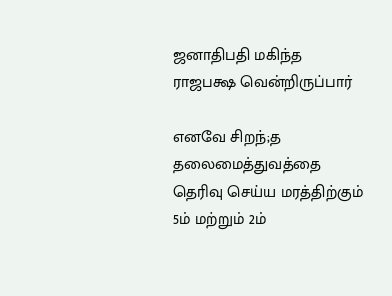ஜனாதிபதி மகிந்த ராஜபக்ஷ வென்றிருப்பார்

எனவே சிறந்;த தலைமைத்துவத்தை தெரிவு செய்ய மரத்திற்கும் 5ம் மற்றும் 2ம்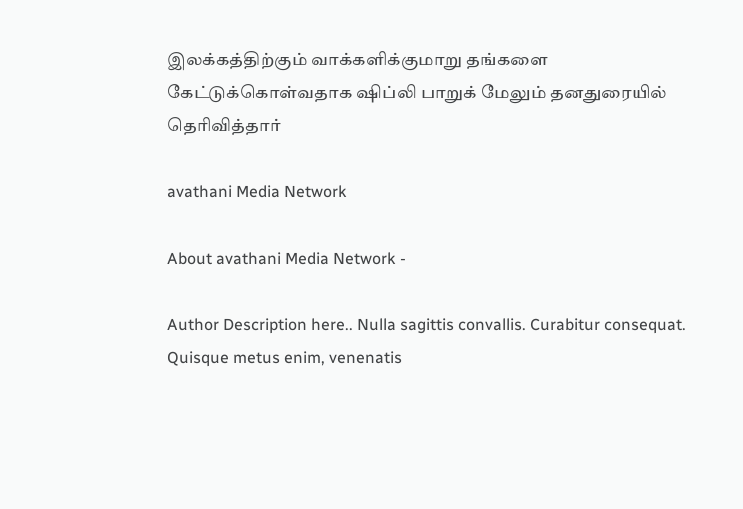இலக்கத்திற்கும் வாக்களிக்குமாறு தங்களை கேட்டுக்கொள்வதாக ஷிப்லி பாறுக் மேலும் தனதுரையில் தெரிவித்தார்

avathani Media Network

About avathani Media Network -

Author Description here.. Nulla sagittis convallis. Curabitur consequat. Quisque metus enim, venenatis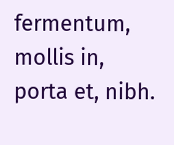fermentum, mollis in, porta et, nibh.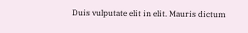Duis vulputate elit in elit. Mauris dictum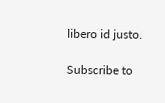libero id justo.

Subscribe to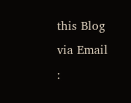this Blog via Email :